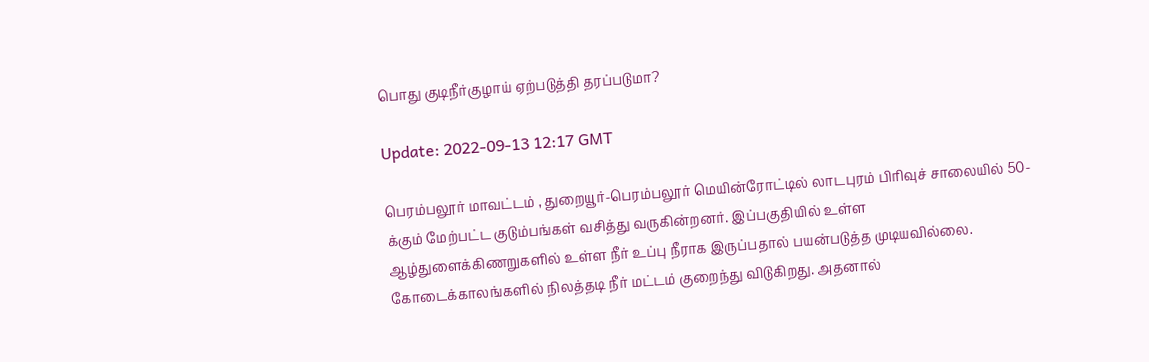பொது குடிநீர்குழாய் ஏற்படுத்தி தரப்படுமா?

Update: 2022-09-13 12:17 GMT

பெரம்பலூர் மாவட்டம் , துறையூர்-பெரம்பலூர் மெயின்ரோட்டில் லாடபுரம் பிரிவுச் சாலையில் 50-க்கும் மேற்பட்ட குடும்பங்கள் வசித்து வருகின்றனர். இப்பகுதியில் உள்ள ஆழ்துளைக்கிணறுகளில் உள்ள நீர்‌ உப்பு நீராக இருப்பதால் பயன்படுத்த முடியவில்லை. கோடைக்காலங்களில் நிலத்தடி நீர் மட்டம் குறைந்து விடுகிறது. அதனால்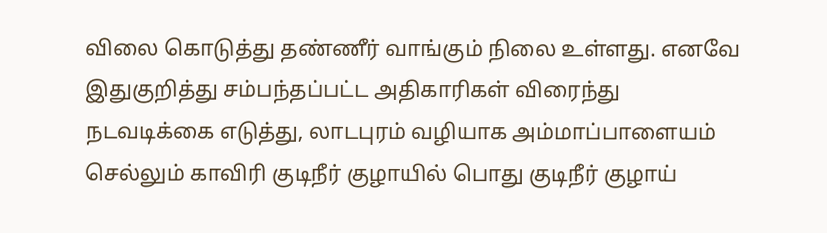விலை கொடுத்து தண்ணீர் வாங்கும் நிலை உள்ளது. எனவே இதுகுறித்து சம்பந்தப்பட்ட அதிகாரிகள் விரைந்து நடவடிக்கை எடுத்து, லாடபுரம் வழியாக அம்மாப்பாளையம் செல்லும் காவிரி குடிநீர் குழாயில் பொது குடிநீர் குழாய்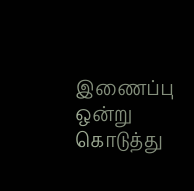இணைப்பு ஒன்று கொடுத்து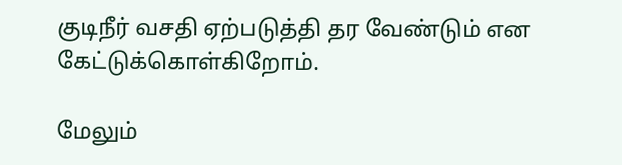குடிநீர் வசதி ஏற்படுத்தி தர வேண்டும் என கேட்டுக்கொள்கிறோம்.

மேலும்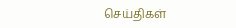செய்திகள்